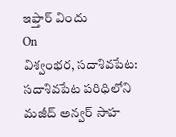ఇఫ్తార్ విందు
On
విశ్వంభర, సదాశివపేట: సదాశివపేట పరిధిలోని మజీద్ అన్వర్ సాహ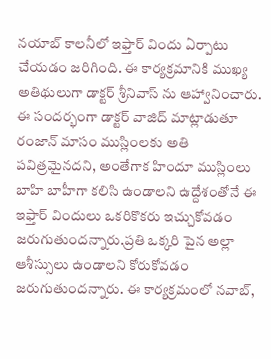నయాబ్ కాలనీలో ఇఫ్తార్ విందు ఏర్పాటు చేయడం జరిగింది. ఈ కార్యక్రమానికి ముఖ్య అతిథులుగా డాక్టర్ శ్రీనివాస్ ను ఆహ్వానించారు. ఈ సందర్భంగా డాక్టర్ వాజిద్ మాట్లాడుతూ రంజాన్ మాసం ముస్లింలకు అతి పవిత్రమైనదని, అంతేగాక హిందూ ముస్లింలు బాహి బాహీగా కలిసి ఉండాలని ఉద్దేశంతోనే ఈ ఇఫ్తార్ విందులు ఒకరికొకరు ఇచ్చుకోవడం జరుగుతుందన్నారు.ప్రతి ఒక్కరి పైన అల్లా ఆశీస్సులు ఉండాలని కోరుకోవడం జరుగుతుందన్నారు. ఈ కార్యక్రమంలో నవాబ్,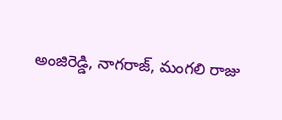అంజిరెడ్డి, నాగరాజ్, మంగలి రాజు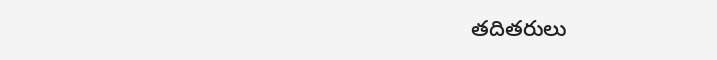తదితరులు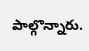పాల్గొన్నారు.